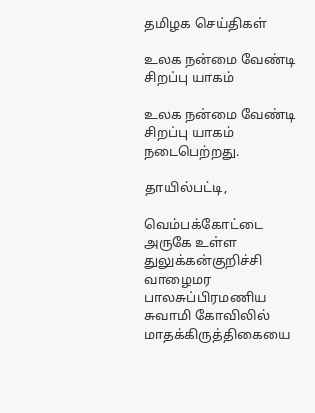தமிழக செய்திகள்

உலக நன்மை வேண்டி சிறப்பு யாகம்

உலக நன்மை வேண்டி சிறப்பு யாகம் நடைபெற்றது.

தாயில்பட்டி,

வெம்பக்கோட்டை அருகே உள்ள துலுக்கன்குறிச்சி வாழைமர பாலசுப்பிரமணிய சுவாமி கோவிலில் மாதக்கிருத்திகையை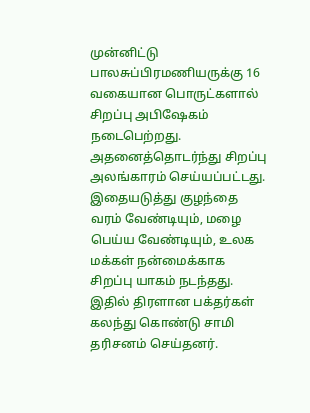முன்னிட்டு பாலசுப்பிரமணியருக்கு 16 வகையான பொருட்களால் சிறப்பு அபிஷேகம் நடைபெற்றது. அதனைத்தொடர்ந்து சிறப்பு அலங்காரம் செய்யப்பட்டது. இதையடுத்து குழந்தை வரம் வேண்டியும், மழை பெய்ய வேண்டியும், உலக மக்கள் நன்மைக்காக சிறப்பு யாகம் நடந்தது. இதில் திரளான பக்தர்கள் கலந்து கொண்டு சாமி தரிசனம் செய்தனர்.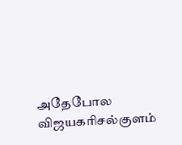அதேபோல விஜயகரிசல்குளம்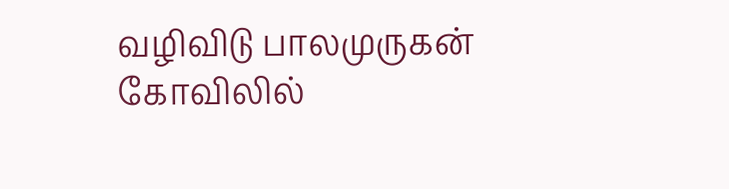வழிவிடு பாலமுருகன் கோவிலில்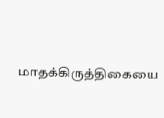மாதக்கிருத்திகையை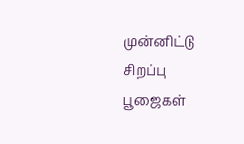முன்னிட்டு சிறப்பு பூஜைகள்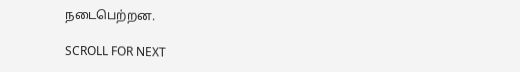நடைபெற்றன.

SCROLL FOR NEXT